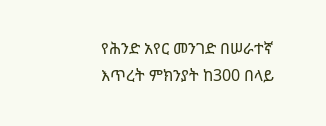የሕንድ አየር መንገድ በሠራተኛ እጥረት ምክንያት ከ300 በላይ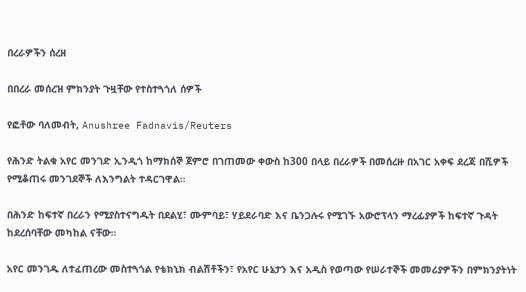በረራዎችን ሰረዘ

በበረራ መሰረዝ ምክንያት ጉዟቸው የተስተጓጎለ ሰዎች

የፎቶው ባለመብት, Anushree Fadnavis/Reuters

የሕንድ ትልቁ አየር መንገድ ኢንዲጎ ከማክሰኞ ጀምሮ በገጠመው ቀውስ ከ300 በላይ በረራዎች በመሰረዙ በአገር አቀፍ ደረጃ በሺዎች የሚቆጠሩ መንገደኞች ለእንግልት ተዳርገዋል።

በሕንድ ከፍተኛ በረራን የሚያስተናግዱት በደልሂ፣ ሙምባይ፣ ሃይደራባድ እና ቤንጋሉሩ የሚገኙ አውሮፕላን ማረፊያዎች ከፍተኛ ጉዳት ከደረሰባቸው መካከል ናቸው።

አየር መንገዱ ለተፈጠረው መስተጓጎል የቴክኒክ ብልሽቶችን፣ የአየር ሁኔታን እና አዲስ የወጣው የሠራተኞች መመሪያዎችን በምክንያትነት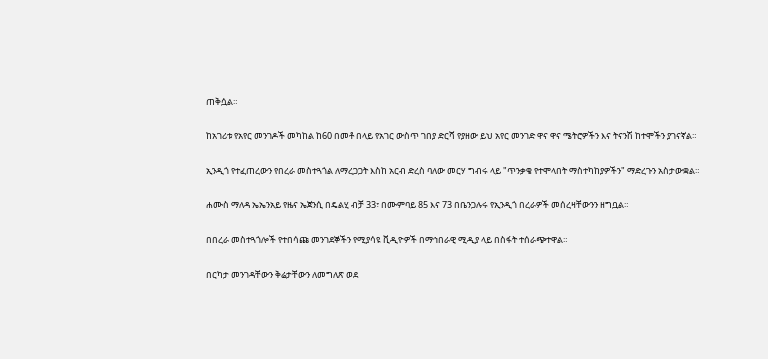ጠቅሷል።

ከአገሪቱ የአየር መንገዶች መካከል ከ60 በመቶ በላይ የአገር ውስጥ ገበያ ድርሻ የያዘው ይህ አየር መንገድ ዋና ዋና ሜትሮዎችን እና ትናንሽ ከተሞችን ያገናኛል።

ኢንዲጎ የተፈጠረውን የበረራ መስተጓጎል ለማረጋጋት እስከ አርብ ድረስ ባለው መርሃ ግብሩ ላይ "ጥንቃቄ የተሞላበት ማስተካከያዎችን" ማድረጉን አስታውቋል።

ሐሙስ ማለዳ ኤኤንአይ የዜና ኤጀንሲ በዴልሂ ብቻ 33፣ በሙምባይ 85 እና 73 በቤንጋሉሩ የኢንዲጎ በረራዎች መሰረዛቸውንን ዘግቧል።

በበረራ መስተጓጎሎች የተበሳጩ መንገደኞችን የሚያሳዩ ቪዲዮዎች በማኅበራዊ ሚዲያ ላይ በስፋት ተሰራጭተዋል።

በርካታ መንገዳቸውን ቅሬታቸውን ለመግለጽ ወደ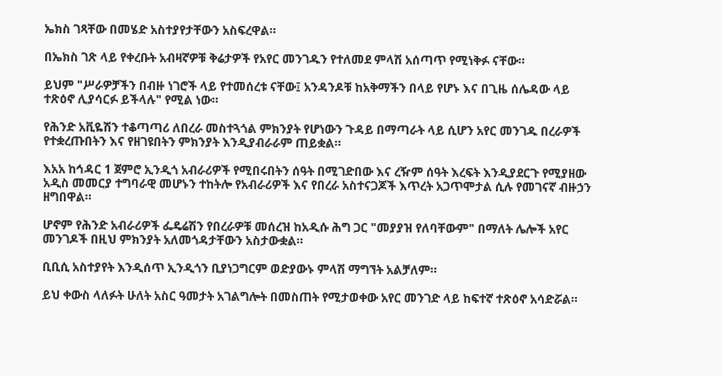ኤክስ ገጻቸው በመሄድ አስተያየታቸውን አስፍረዋል።

በኤክስ ገጽ ላይ የቀረቡት አብዛኛዎቹ ቅሬታዎች የአየር መንገዱን የተለመደ ምላሽ አሰጣጥ የሚነቅፉ ናቸው።

ይህም "ሥራዎቻችን በብዙ ነገሮች ላይ የተመሰረቱ ናቸው፤ አንዳንዶቹ ከአቅማችን በላይ የሆኑ እና በጊዜ ሰሌዳው ላይ ተጽዕኖ ሊያሳርፉ ይችላሉ" የሚል ነው።

የሕንድ አቪዬሽን ተቆጣጣሪ ለበረራ መስተጓጎል ምክንያት የሆነውን ጉዳይ በማጣራት ላይ ሲሆን አየር መንገዱ በረራዎች የተቋረጡበትን እና የዘገዩበትን ምክንያት እንዲያብራራም ጠይቋል።

እአአ ከኅዳር 1 ጀምሮ ኢንዲጎ አብራሪዎች የሚበሩበትን ሰዓት በሚገድበው እና ረዥም ሰዓት እረፍት እንዲያደርጉ የሚያዘው አዲስ መመርያ ተግባራዊ መሆኑን ተከትሎ የአብራሪዎች እና የበረራ አስተናጋጆች እጥረት አጋጥሞታል ሲሉ የመገናኛ ብዙኃን ዘግበዋል።

ሆኖም የሕንድ አብራሪዎች ፌዴሬሽን የበረራዎቹ መሰረዝ ከአዲሱ ሕግ ጋር "መያያዝ የለባቸውም" በማለት ሌሎች አየር መንገዶች በዚህ ምክንያት አለመጎዳታቸውን አስታውቋል።

ቢቢሲ አስተያየት እንዲሰጥ ኢንዲጎን ቢያነጋግርም ወድያውኑ ምላሽ ማግኘት አልቻለም።

ይህ ቀውስ ላለፉት ሁለት አስር ዓመታት አገልግሎት በመስጠት የሚታወቀው አየር መንገድ ላይ ከፍተኛ ተጽዕኖ አሳድሯል።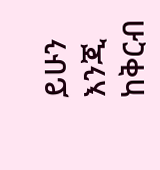ይሁን እንጂ ከቅርብ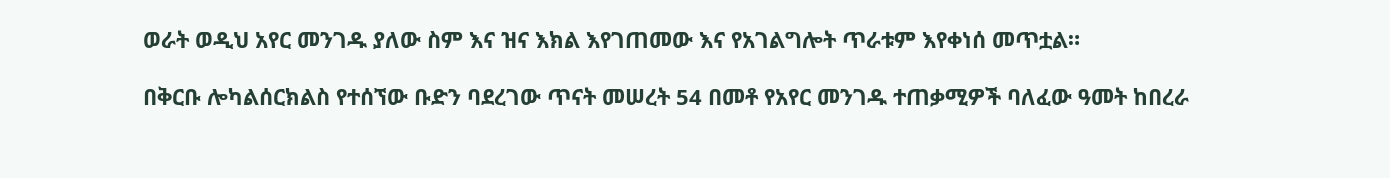ወራት ወዲህ አየር መንገዱ ያለው ስም እና ዝና እክል እየገጠመው እና የአገልግሎት ጥራቱም እየቀነሰ መጥቷል።

በቅርቡ ሎካልሰርክልስ የተሰኘው ቡድን ባደረገው ጥናት መሠረት 54 በመቶ የአየር መንገዱ ተጠቃሚዎች ባለፈው ዓመት ከበረራ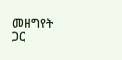መዘግየት ጋር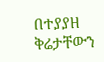በተያያዘ ቅሬታቸውን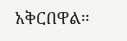አቅርበዋል።